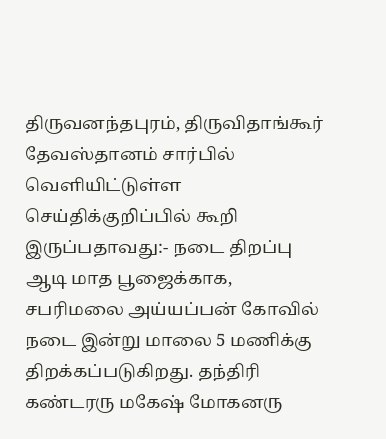திருவனந்தபுரம், திருவிதாங்கூர் தேவஸ்தானம் சார்பில் வெளியிட்டுள்ள செய்திக்குறிப்பில் கூறி இருப்பதாவது:- நடை திறப்பு ஆடி மாத பூஜைக்காக, சபரிமலை அய்யப்பன் கோவில் நடை இன்று மாலை 5 மணிக்கு திறக்கப்படுகிறது. தந்திரி கண்டரரு மகேஷ் மோகனரு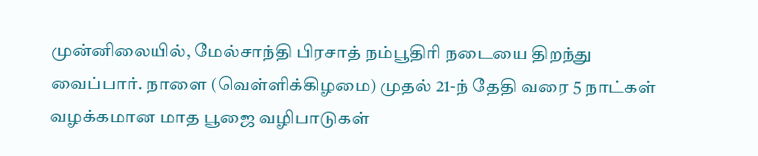முன்னிலையில், மேல்சாந்தி பிரசாத் நம்பூதிரி நடையை திறந்து வைப்பார். நாளை (வெள்ளிக்கிழமை) முதல் 21-ந் தேதி வரை 5 நாட்கள் வழக்கமான மாத பூஜை வழிபாடுகள்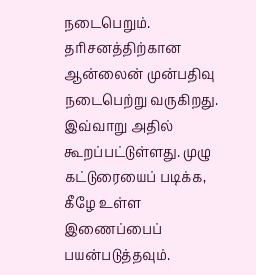நடைபெறும். தரிசனத்திற்கான ஆன்லைன் முன்பதிவு நடைபெற்று வருகிறது. இவ்வாறு அதில் கூறப்பட்டுள்ளது. முழு கட்டுரையைப் படிக்க, கீழே உள்ள இணைப்பைப் பயன்படுத்தவும்.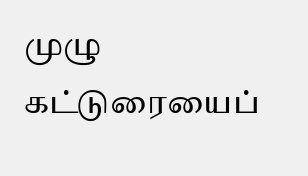முழு கட்டுரையைப்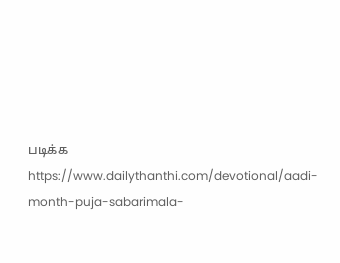படிக்க
https://www.dailythanthi.com/devotional/aadi-month-puja-sabarimala-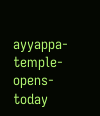ayyappa-temple-opens-today